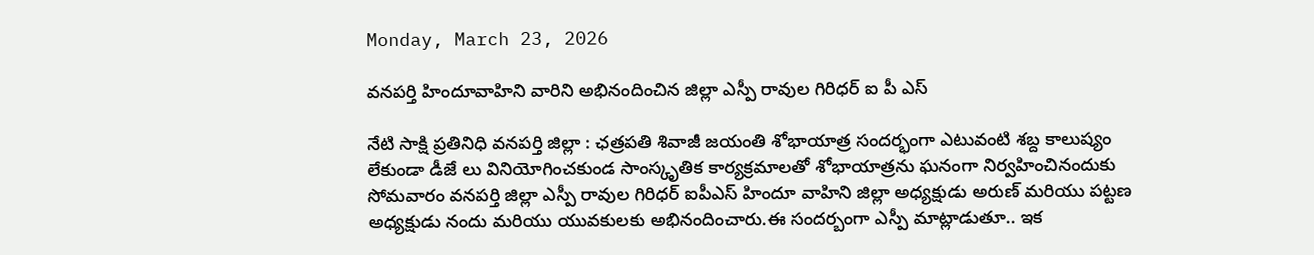Monday, March 23, 2026

వనపర్తి హిందూవాహిని వారిని అభినందించిన జిల్లా ఎస్పీ రావుల గిరిధర్ ఐ పీ ఎస్

నేటి సాక్షి ప్రతినిధి వనపర్తి జిల్లా : ఛత్రపతి శివాజీ జయంతి శోభాయాత్ర సందర్భంగా ఎటువంటి శబ్ద కాలుష్యం లేకుండా డీజే లు వినియోగించకుండ సాంస్కృతిక కార్యక్రమాలతో శోభాయాత్రను ఘనంగా నిర్వహించినందుకు సోమవారం వనపర్తి జిల్లా ఎస్పీ రావుల గిరిధర్ ఐపీఎస్ హిందూ వాహిని జిల్లా అధ్యక్షుడు అరుణ్ మరియు పట్టణ అధ్యక్షుడు నందు మరియు యువకులకు అభినందించారు.ఈ సందర్బంగా ఎస్పీ మాట్లాడుతూ.. ఇక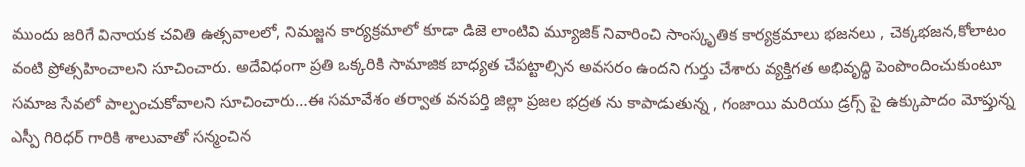ముందు జరిగే వినాయక చవితి ఉత్సవాలలో, నిమజ్జన కార్యక్రమాలో కూడా డిజె లాంటివి మ్యూజిక్ నివారించి సాంస్కృతిక కార్యక్రమాలు భజనలు , చెక్కభజన,కోలాటం వంటి ప్రోత్సహించాలని సూచించారు. అదేవిధంగా ప్రతి ఒక్కరికి సామాజిక బాధ్యత చేపట్టాల్సిన అవసరం ఉందని గుర్తు చేశారు వ్యక్తిగత అభివృద్ధి పెంపొందించుకుంటూ సమాజ సేవలో పాల్పంచుకోవాలని సూచించారు…ఈ సమావేశం తర్వాత వనపర్తి జిల్లా ప్రజల భద్రత ను కాపాడుతున్న , గంజాయి మరియు డ్రగ్స్ పై ఉక్కుపాదం మోప్తున్న ఎస్పీ గిరిధర్ గారికి శాలువాతో సన్మంచిన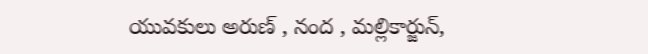యువకులు అరుణ్ , నంద , మల్లికార్జున్,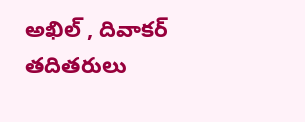అఖిల్ , దివాకర్ తదితరులు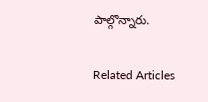పాల్గొన్నారు.

Related Articles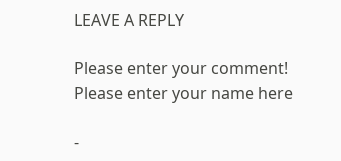LEAVE A REPLY

Please enter your comment!
Please enter your name here

-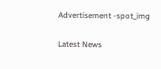Advertisement -spot_img

Latest News